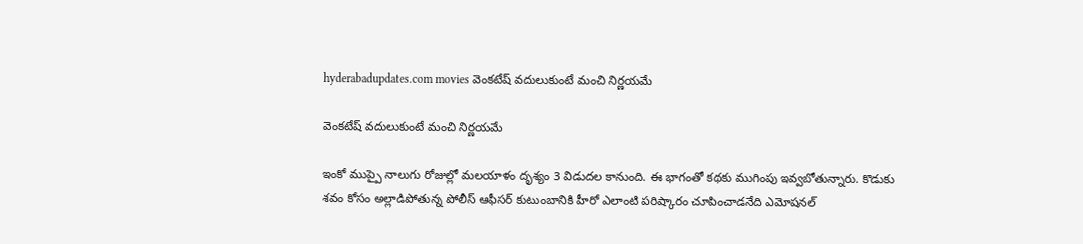hyderabadupdates.com movies వెంకటేష్ వదులుకుంటే మంచి నిర్ణయమే

వెంకటేష్ వదులుకుంటే మంచి నిర్ణయమే

ఇంకో ముప్పై నాలుగు రోజుల్లో మలయాళం దృశ్యం 3 విడుదల కానుంది. ఈ భాగంతో కథకు ముగింపు ఇవ్వబోతున్నారు. కొడుకు శవం కోసం అల్లాడిపోతున్న పోలీస్ ఆఫీసర్ కుటుంబానికి హీరో ఎలాంటి పరిష్కారం చూపించాడనేది ఎమోషనల్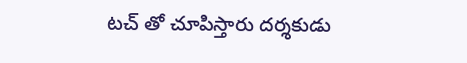టచ్ తో చూపిస్తారు దర్శకుడు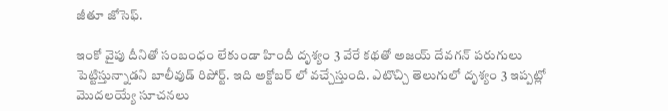జీతూ జోసెఫ్.

ఇంకో వైపు దీనితో సంబంధం లేకుండా హిందీ దృశ్యం 3 వేరే కథతో అజయ్ దేవగన్ పరుగులు పెట్టిస్తున్నాడని బాలీవుడ్ రిపోర్ట్. ఇది అక్టోబర్ లో వచ్చేస్తుంది. ఎటొచ్చి తెలుగులో దృశ్యం 3 ఇప్పట్లో మొదలయ్యే సూచనలు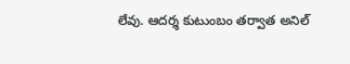లేవు. ఆదర్శ కుటుంబం తర్వాత అనిల్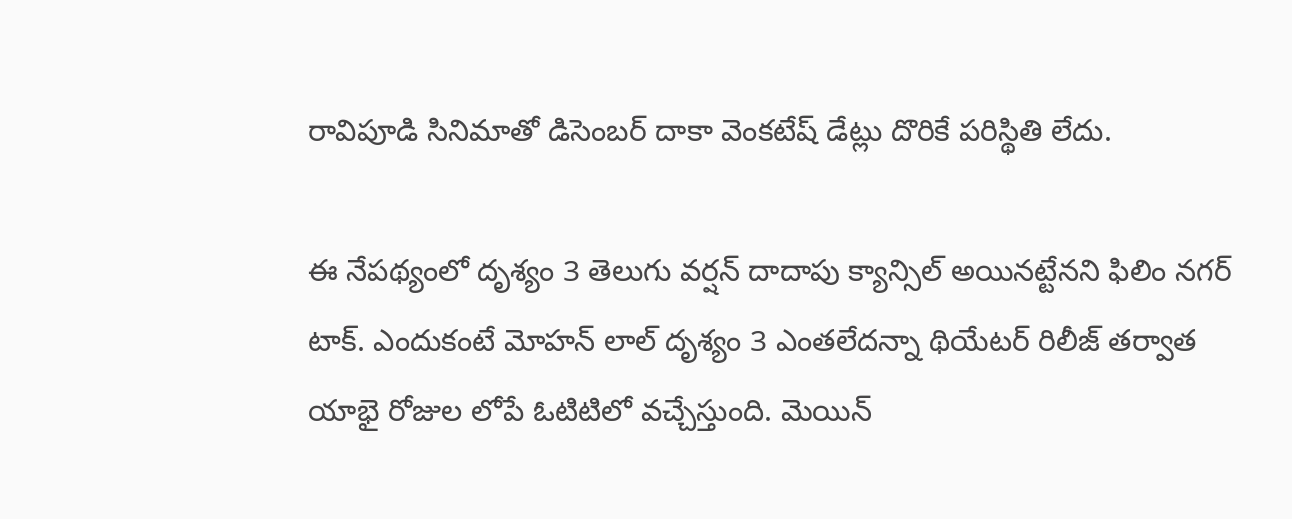రావిపూడి సినిమాతో డిసెంబర్ దాకా వెంకటేష్ డేట్లు దొరికే పరిస్థితి లేదు.

ఈ నేపథ్యంలో దృశ్యం 3 తెలుగు వర్షన్ దాదాపు క్యాన్సిల్ అయినట్టేనని ఫిలిం నగర్ టాక్. ఎందుకంటే మోహన్ లాల్ దృశ్యం 3 ఎంతలేదన్నా థియేటర్ రిలీజ్ తర్వాత యాభై రోజుల లోపే ఓటిటిలో వచ్చేస్తుంది. మెయిన్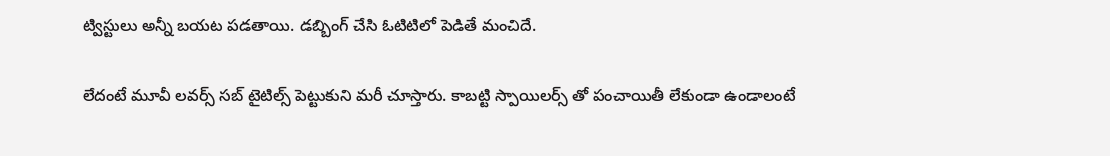ట్విస్టులు అన్నీ బయట పడతాయి. డబ్బింగ్ చేసి ఓటిటిలో పెడితే మంచిదే.

లేదంటే మూవీ లవర్స్ సబ్ టైటిల్స్ పెట్టుకుని మరీ చూస్తారు. కాబట్టి స్పాయిలర్స్ తో పంచాయితీ లేకుండా ఉండాలంటే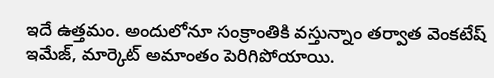ఇదే ఉత్తమం. అందులోనూ సంక్రాంతికి వస్తున్నాం తర్వాత వెంకటేష్ ఇమేజ్, మార్కెట్ అమాంతం పెరిగిపోయాయి.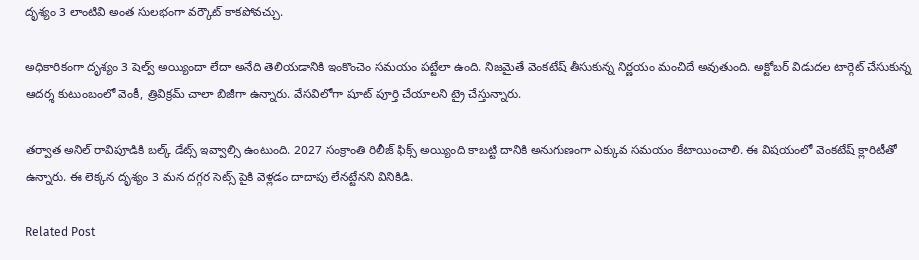దృశ్యం 3 లాంటివి అంత సులభంగా వర్కౌట్ కాకపోవచ్చు.

అధికారికంగా దృశ్యం 3 షెల్వ్ అయ్యిందా లేదా అనేది తెలియడానికి ఇంకొంచెం సమయం పట్టేలా ఉంది. నిజమైతే వెంకటేష్ తీసుకున్న నిర్ణయం మంచిదే అవుతుంది. అక్టోబర్ విడుదల టార్గెట్ చేసుకున్న ఆదర్శ కుటుంబంలో వెంకీ, త్రివిక్రమ్ చాలా బిజీగా ఉన్నారు. వేసవిలోగా షూట్ పూర్తి చేయాలని ట్రై చేస్తున్నారు.

తర్వాత అనిల్ రావిపూడికి బల్క్ డేట్స్ ఇవ్వాల్సి ఉంటుంది. 2027 సంక్రాంతి రిలీజ్ ఫిక్స్ అయ్యింది కాబట్టి దానికి అనుగుణంగా ఎక్కువ సమయం కేటాయించాలి. ఈ విషయంలో వెంకటేష్ క్లారిటీతో ఉన్నారు. ఈ లెక్కన దృశ్యం 3 మన దగ్గర సెట్స్ పైకి వెళ్లడం దాదాపు లేనట్టేనని వినికిడి.

Related Post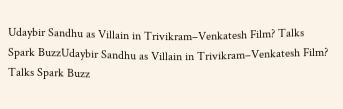Udaybir Sandhu as Villain in Trivikram–Venkatesh Film? Talks Spark BuzzUdaybir Sandhu as Villain in Trivikram–Venkatesh Film? Talks Spark Buzz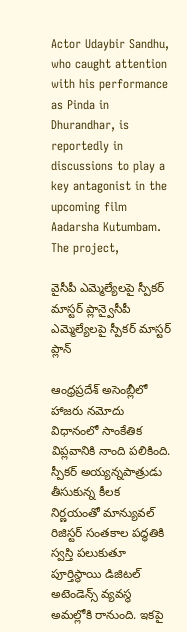Actor Udaybir Sandhu, who caught attention with his performance as Pinda in Dhurandhar, is reportedly in discussions to play a key antagonist in the upcoming film Aadarsha Kutumbam. The project,

వైసీపీ ఎమ్మెల్యేలపై స్పీకర్ మాస్టర్ ప్లాన్వైసీపీ ఎమ్మెల్యేలపై స్పీకర్ మాస్టర్ ప్లాన్

ఆంధ్రప్రదేశ్ అసెంబ్లీలో హాజరు నమోదు విధానంలో సాంకేతిక విప్లవానికి నాంది పలికింది. స్పీకర్ అయ్యన్నపాత్రుడు తీసుకున్న కీలక నిర్ణయంతో మాన్యువల్ రిజిస్టర్ సంతకాల పద్ధతికి స్వస్తి పలుకుతూ పూర్తిస్థాయి డిజిటల్ అటెండెన్స్ వ్యవస్థ అమల్లోకి రానుంది. ఇకపై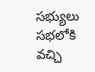సభ్యులు సభలోకి వచ్చి